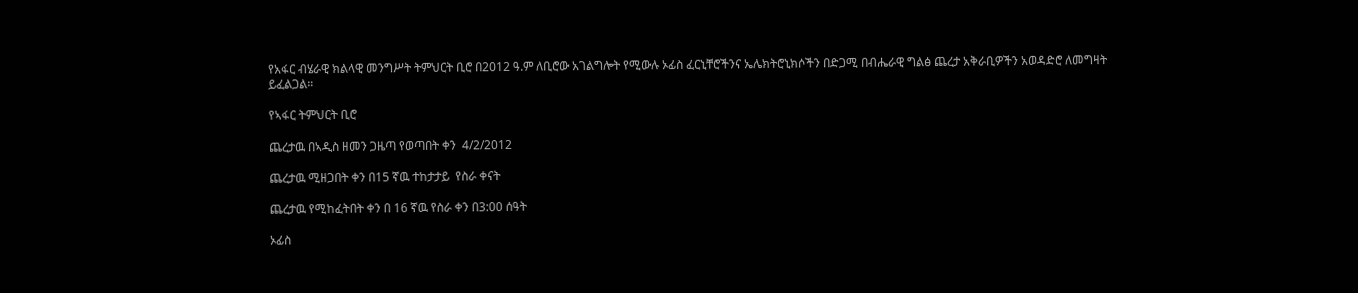የአፋር ብሄራዊ ክልላዊ መንግሥት ትምህርት ቢሮ በ2012 ዓ.ም ለቢሮው አገልግሎት የሚውሉ ኦፊስ ፈርኒቸሮችንና ኤሌክትሮኒክሶችን በድጋሚ በብሔራዊ ግልፅ ጨረታ አቅራቢዎችን አወዳድሮ ለመግዛት ይፈልጋል።

የኣፋር ትምህርት ቢሮ

ጨረታዉ በኣዲስ ዘመን ጋዜጣ የወጣበት ቀን  4/2/2012

ጨረታዉ ሚዘጋበት ቀን በ15 ኛዉ ተከታታይ  የስራ ቀናት

ጨረታዉ የሚከፈትበት ቀን በ 16 ኛዉ የስራ ቀን በ3:00 ሰዓት

ኦፊስ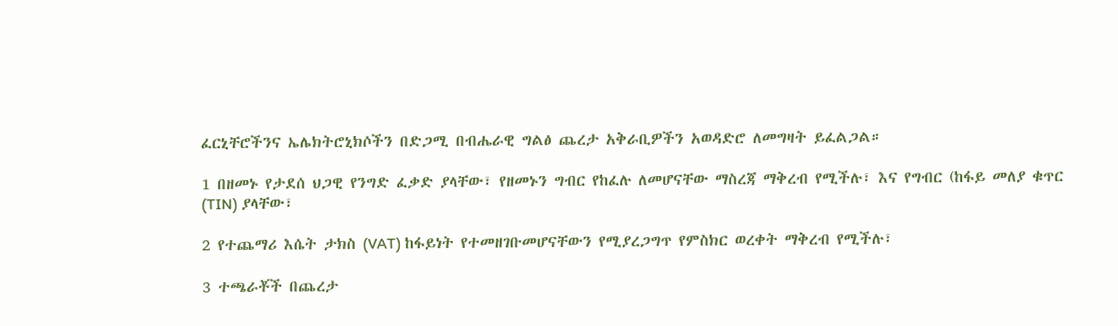ፈርኒቸሮችንና ኤሌክትሮኒክሶችን በድጋሚ በብሔራዊ ግልፅ ጨረታ አቅራቢዎችን አወዳድሮ ለመግዛት ይፈልጋል።

1 በዘመኑ የታደሰ ህጋዊ የንግድ ፈቃድ ያላቸው፣ የዘመኑን ግብር የከፈሉ ለመሆናቸው ማስረጃ ማቅረብ የሚችሉ፣ እና የግብር (ከፋይ መለያ ቁጥር (TIN) ያላቸው፣

2 የተጨማሪ እሴት ታክስ (VAT) ከፋይነት የተመዘገቡመሆናቸውን የሚያረጋግጥ የምስክር ወረቀት ማቅረብ የሚችሉ፣

3 ተጫራቾች በጨረታ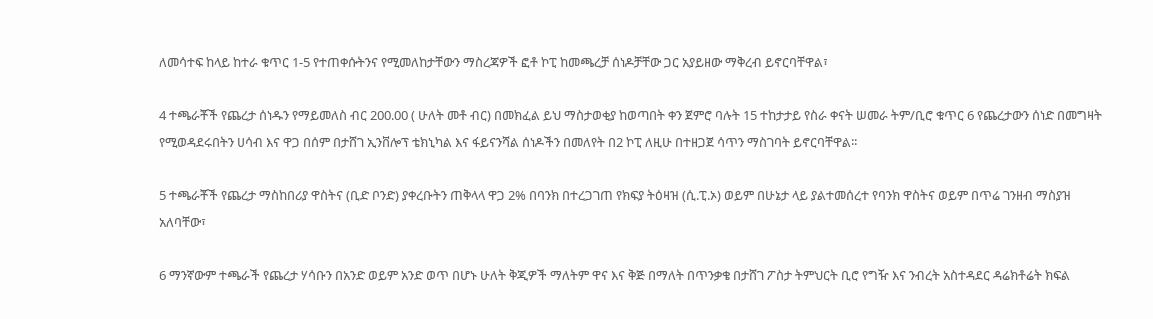ለመሳተፍ ከላይ ከተራ ቁጥር 1-5 የተጠቀሱትንና የሚመለከታቸውን ማስረጃዎች ፎቶ ኮፒ ከመጫረቻ ሰነዶቻቸው ጋር አያይዘው ማቅረብ ይኖርባቸዋል፣

4 ተጫራቾች የጨረታ ሰነዱን የማይመለስ ብር 200.00 ( ሁለት መቶ ብር) በመክፈል ይህ ማስታወቂያ ከወጣበት ቀን ጀምሮ ባሉት 15 ተከታታይ የስራ ቀናት ሠመራ ትም/ቢሮ ቁጥር 6 የጨረታውን ሰነድ በመግዛት የሚወዳደሩበትን ሀሳብ እና ዋጋ በሰም በታሸገ ኢንቨሎፕ ቴክኒካል እና ፋይናንሻል ሰነዶችን በመለየት በ2 ኮፒ ለዚሁ በተዘጋጀ ሳጥን ማስገባት ይኖርባቸዋል፡፡

5 ተጫራቾች የጨረታ ማስከበሪያ ዋስትና (ቢድ ቦንድ) ያቀረቡትን ጠቅላላ ዋጋ 2% በባንክ በተረጋገጠ የክፍያ ትዕዛዝ (ሲ.ፒ.ኦ) ወይም በሁኔታ ላይ ያልተመሰረተ የባንክ ዋስትና ወይም በጥሬ ገንዘብ ማስያዝ አለባቸው፣

6 ማንኛውም ተጫራች የጨረታ ሃሳቡን በአንድ ወይም አንድ ወጥ በሆኑ ሁለት ቅጂዎች ማለትም ዋና እና ቅጅ በማለት በጥንቃቄ በታሸገ ፖስታ ትምህርት ቢሮ የግዥ እና ንብረት አስተዳደር ዳሬክቶሬት ክፍል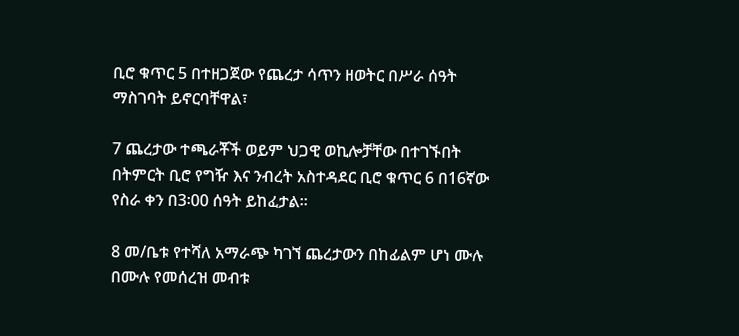ቢሮ ቁጥር 5 በተዘጋጀው የጨረታ ሳጥን ዘወትር በሥራ ሰዓት ማስገባት ይኖርባቸዋል፣

7 ጨረታው ተጫራቾች ወይም ህጋዊ ወኪሎቻቸው በተገኙበት በትምርት ቢሮ የግዥ እና ንብረት አስተዳደር ቢሮ ቁጥር 6 በ16ኛው የስራ ቀን በ3፡00 ሰዓት ይከፈታል፡፡

8 መ/ቤቱ የተሻለ አማራጭ ካገኘ ጨረታውን በከፊልም ሆነ ሙሉ በሙሉ የመሰረዝ መብቱ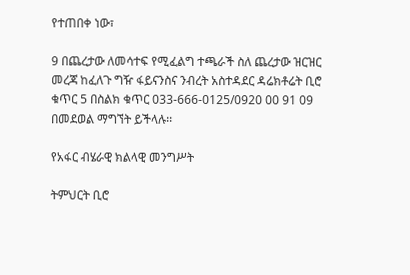የተጠበቀ ነው፣

9 በጨረታው ለመሳተፍ የሚፈልግ ተጫራች ስለ ጨረታው ዝርዝር መረጃ ከፈለጉ ግዥ ፋይናንስና ንብረት አስተዳደር ዳሬክቶሬት ቢሮ ቁጥር 5 በስልክ ቁጥር 033-666-0125/0920 00 91 09 በመደወል ማግኘት ይችላሉ፡፡

የአፋር ብሄራዊ ክልላዊ መንግሥት

ትምህርት ቢሮ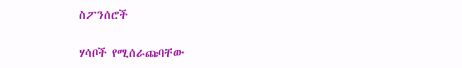ስፖንሰሮች

ሃሳቦች የሚሰራጩባቸው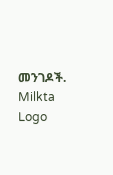መንገዶች.
Milkta Logo